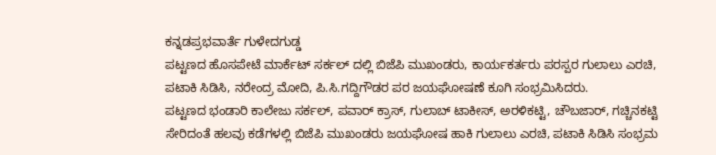ಕನ್ನಡಪ್ರಭವಾರ್ತೆ ಗುಳೇದಗುಡ್ಡ
ಪಟ್ಟಣದ ಹೊಸಪೇಟೆ ಮಾರ್ಕೆಟ್ ಸರ್ಕಲ್ ದಲ್ಲಿ ಬಿಜೆಪಿ ಮುಖಂಡರು, ಕಾರ್ಯಕರ್ತರು ಪರಸ್ಪರ ಗುಲಾಲು ಎರಚಿ, ಪಟಾಕಿ ಸಿಡಿಸಿ, ನರೇಂದ್ರ ಮೋದಿ, ಪಿ.ಸಿ.ಗದ್ದಿಗೌಡರ ಪರ ಜಯಘೋಷಣೆ ಕೂಗಿ ಸಂಭ್ರಮಿಸಿದರು.
ಪಟ್ಟಣದ ಭಂಡಾರಿ ಕಾಲೇಜು ಸರ್ಕಲ್, ಪವಾರ್ ಕ್ರಾಸ್, ಗುಲಾಬ್ ಟಾಕೀಸ್, ಅರಳಿಕಟ್ಟಿ, ಚೌಬಜಾರ್, ಗಚ್ಚಿನಕಟ್ಟಿ ಸೇರಿದಂತೆ ಹಲವು ಕಡೆಗಳಲ್ಲಿ ಬಿಜೆಪಿ ಮುಖಂಡರು ಜಯಘೋಷ ಹಾಕಿ ಗುಲಾಲು ಎರಚಿ, ಪಟಾಕಿ ಸಿಡಿಸಿ ಸಂಭ್ರಮ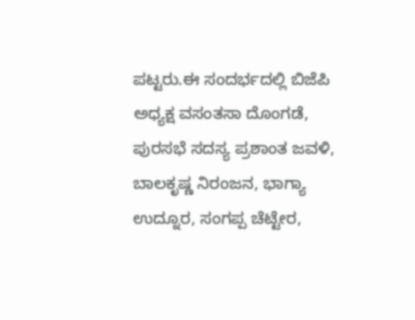ಪಟ್ಟರು.ಈ ಸಂದರ್ಭದಲ್ಲಿ ಬಿಜೆಪಿ ಅಧ್ಯಕ್ಷ ವಸಂತಸಾ ದೊಂಗಡೆ, ಪುರಸಭೆ ಸದಸ್ಯ ಪ್ರಶಾಂತ ಜವಳಿ, ಬಾಲಕೃಷ್ಣ ನಿರಂಜನ, ಭಾಗ್ಯಾ ಉದ್ನೂರ, ಸಂಗಪ್ಪ ಚೆಟ್ಟೇರ,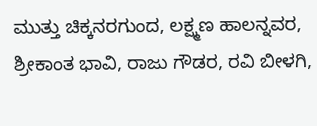ಮುತ್ತು ಚಿಕ್ಕನರಗುಂದ, ಲಕ್ಷ್ಮಣ ಹಾಲನ್ನವರ, ಶ್ರೀಕಾಂತ ಭಾವಿ, ರಾಜು ಗೌಡರ, ರವಿ ಬೀಳಗಿ,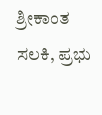ಶ್ರೀಕಾಂತ ಸಲಕಿ, ಪ್ರಭು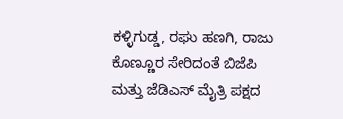ಕಳ್ಳಿಗುಡ್ಡ, ರಘು ಹಣಗಿ, ರಾಜು ಕೊಣ್ಣೂರ ಸೇರಿದಂತೆ ಬಿಜೆಪಿ ಮತ್ತು ಜೆಡಿಎಸ್ ಮೈತ್ರಿ ಪಕ್ಷದ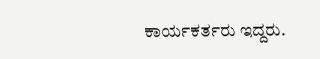ಕಾರ್ಯಕರ್ತರು ಇದ್ದರು.